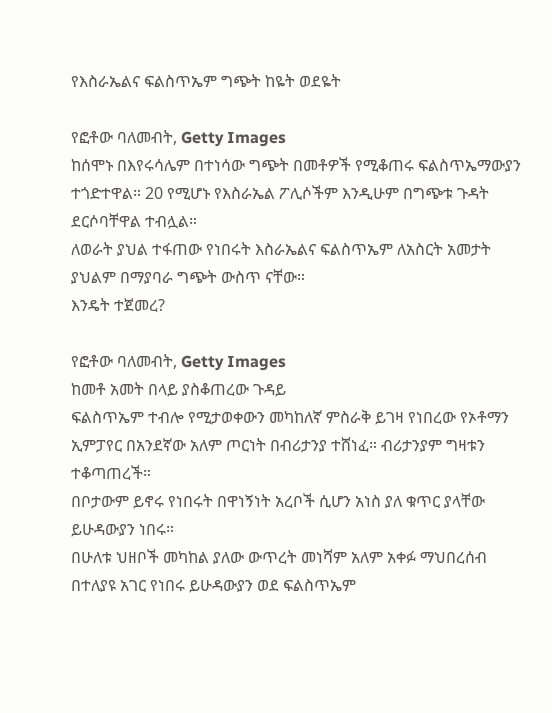የእስራኤልና ፍልስጥኤም ግጭት ከዬት ወደዬት

የፎቶው ባለመብት, Getty Images
ከሰሞኑ በእየሩሳሌም በተነሳው ግጭት በመቶዎች የሚቆጠሩ ፍልስጥኤማውያን ተጎድተዋል። 20 የሚሆኑ የእስራኤል ፖሊሶችም እንዲሁም በግጭቱ ጉዳት ደርሶባቸዋል ተብሏል።
ለወራት ያህል ተፋጠው የነበሩት እስራኤልና ፍልስጥኤም ለአስርት አመታት ያህልም በማያባራ ግጭት ውስጥ ናቸው።
እንዴት ተጀመረ?

የፎቶው ባለመብት, Getty Images
ከመቶ አመት በላይ ያስቆጠረው ጉዳይ
ፍልስጥኤም ተብሎ የሚታወቀውን መካከለኛ ምስራቅ ይገዛ የነበረው የኦቶማን ኢምፓየር በአንደኛው አለም ጦርነት በብሪታንያ ተሸነፈ። ብሪታንያም ግዛቱን ተቆጣጠረች።
በቦታውም ይኖሩ የነበሩት በዋነኝነት አረቦች ሲሆን አነስ ያለ ቁጥር ያላቸው ይሁዳውያን ነበሩ።
በሁለቱ ህዘቦች መካከል ያለው ውጥረት መነሻም አለም አቀፉ ማህበረሰብ በተለያዩ አገር የነበሩ ይሁዳውያን ወደ ፍልስጥኤም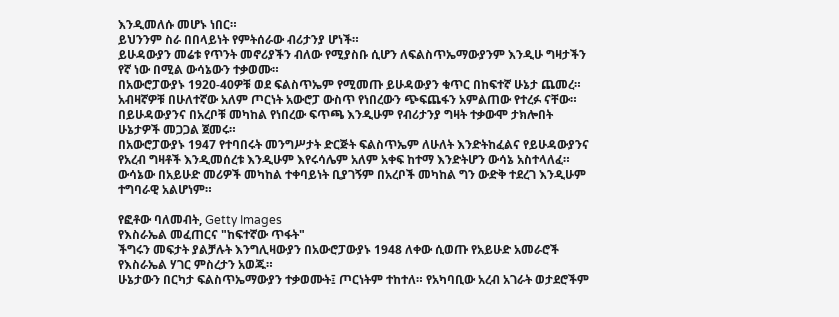እንዲመለሱ መሆኑ ነበር።
ይህንንም ስራ በበላይነት የምትሰራው ብሪታንያ ሆነች።
ይሁዳውያን መሬቱ የጥንት መኖሪያችን ብለው የሚያስቡ ሲሆን ለፍልስጥኤማውያንም እንዲሁ ግዛታችን የኛ ነው በሚል ውሳኔውን ተቃወሙ።
በአውሮፓውያኑ 1920-40ዎቹ ወደ ፍልስጥኤም የሚመጡ ይሁዳውያን ቁጥር በከፍተኛ ሁኔታ ጨመረ። አብዛኛዎቹ በሁለተኛው አለም ጦርነት አውሮፓ ውስጥ የነበረውን ጭፍጨፋን አምልጠው የተረፉ ናቸው።
በይሁዳውያንና በአረቦቹ መካከል የነበረው ፍጥጫ እንዲሁም የብሪታንያ ግዛት ተቃውሞ ታክሎበት ሁኔታዎች መጋጋል ጀመሩ።
በአውሮፓውያኑ 1947 የተባበሩት መንግሥታት ድርጅት ፍልስጥኤም ለሁለት እንድትከፈልና የይሁዳውያንና የአረብ ግዛቶች እንዲመሰረቱ እንዲሁም እየሩሳሌም አለም አቀፍ ከተማ እንድትሆን ውሳኔ አስተላለፈ።
ውሳኔው በአይሁድ መሪዎች መካከል ተቀባይነት ቢያገኝም በአረቦች መካከል ግን ውድቅ ተደረገ እንዲሁም ተግባራዊ አልሆነም።

የፎቶው ባለመብት, Getty Images
የእስራኤል መፈጠርና "ከፍተኛው ጥፋት"
ችግሩን መፍታት ያልቻሉት እንግሊዛውያን በአውሮፓውያኑ 1948 ለቀው ሲወጡ የአይሁድ አመራሮች የእስራኤል ሃገር ምስረታን አወጁ።
ሁኔታውን በርካታ ፍልስጥኤማውያን ተቃወሙት፤ ጦርነትም ተከተለ። የአካባቢው አረብ አገራት ወታደሮችም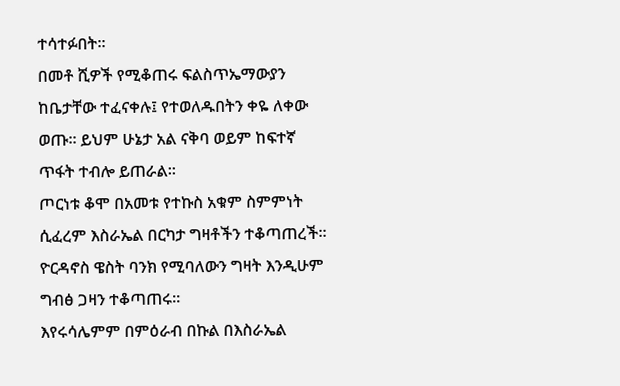ተሳተፉበት።
በመቶ ሺዎች የሚቆጠሩ ፍልስጥኤማውያን ከቤታቸው ተፈናቀሉ፤ የተወለዱበትን ቀዬ ለቀው ወጡ። ይህም ሁኔታ አል ናቅባ ወይም ከፍተኛ ጥፋት ተብሎ ይጠራል።
ጦርነቱ ቆሞ በአመቱ የተኩስ አቁም ስምምነት ሲፈረም እስራኤል በርካታ ግዛቶችን ተቆጣጠረች።
ዮርዳኖስ ዌስት ባንክ የሚባለውን ግዛት እንዲሁም ግብፅ ጋዛን ተቆጣጠሩ።
እየሩሳሌምም በምዕራብ በኩል በእስራኤል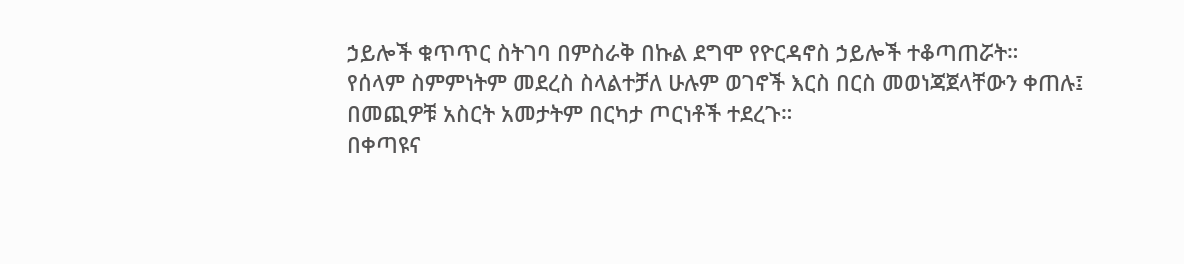ኃይሎች ቁጥጥር ስትገባ በምስራቅ በኩል ደግሞ የዮርዳኖስ ኃይሎች ተቆጣጠሯት።
የሰላም ስምምነትም መደረስ ስላልተቻለ ሁሉም ወገኖች እርስ በርስ መወነጃጀላቸውን ቀጠሉ፤ በመጪዎቹ አስርት አመታትም በርካታ ጦርነቶች ተደረጉ።
በቀጣዩና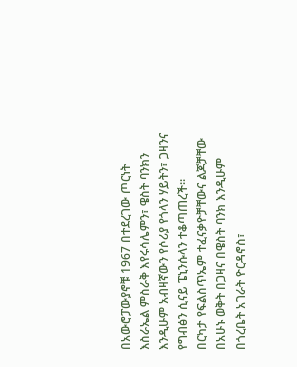በአውሮፓውያኖቹ 1967 በተደረገው ጦርነት እስራኤል ምስራቅ እየሩሳሌምን፣ ዌስት ባንክን እንዲሁም አብዛኛውን የሶሪያ የጎላን ሃይትን፣ ጋዛንና የግብፅን ሲናይ ፔኒንሱላን ተቆጣጠረች።
በርካታ የፍልስጥኤም ተፈናቃዮቻቸውና ልጆቻቸው በአሁኑ ወቅት በጋዛና በዌስት ባንክ እንዲሁም በጎረቤት አገራት ዮርዳኖስ፣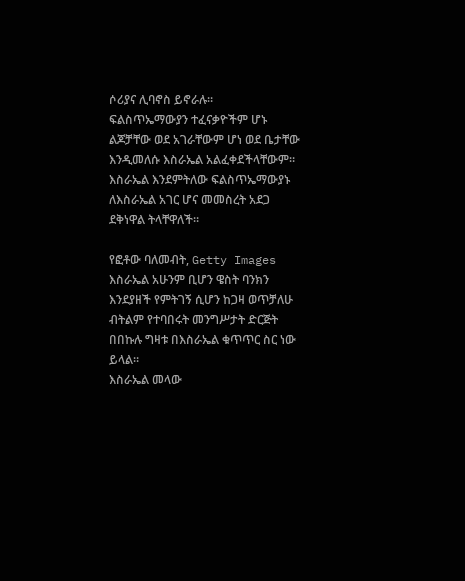ሶሪያና ሊባኖስ ይኖራሉ።
ፍልስጥኤማውያን ተፈናቃዮችም ሆኑ ልጆቻቸው ወደ አገራቸውም ሆነ ወደ ቤታቸው እንዲመለሱ እስራኤል አልፈቀደችላቸውም። እስራኤል እንደምትለው ፍልስጥኤማውያኑ ለእስራኤል አገር ሆና መመስረት አደጋ ደቅነዋል ትላቸዋለች።

የፎቶው ባለመብት, Getty Images
እስራኤል አሁንም ቢሆን ዌስት ባንክን እንደያዘች የምትገኝ ሲሆን ከጋዛ ወጥቻለሁ ብትልም የተባበሩት መንግሥታት ድርጅት በበኩሉ ግዛቱ በእስራኤል ቁጥጥር ስር ነው ይላል።
እስራኤል መላው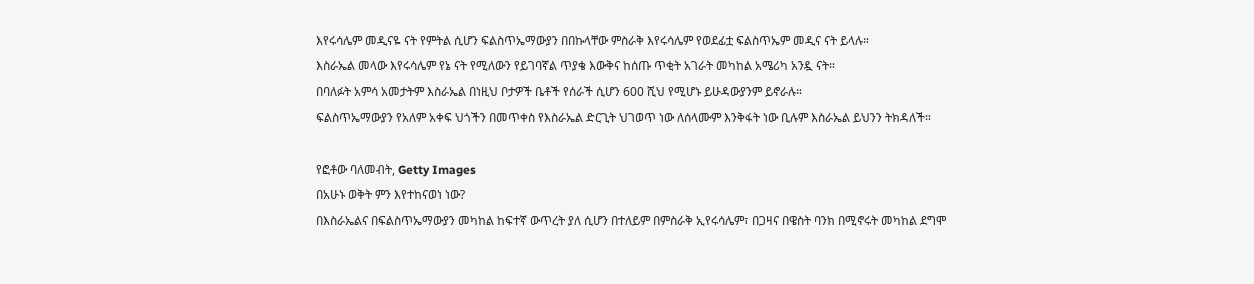እየሩሳሌም መዲናዬ ናት የምትል ሲሆን ፍልስጥኤማውያን በበኩላቸው ምስራቅ እየሩሳሌም የወደፊቷ ፍልስጥኤም መዲና ናት ይላሉ።
እስራኤል መላው እየሩሳሌም የኔ ናት የሚለውን የይገባኛል ጥያቄ እውቅና ከሰጡ ጥቂት አገራት መካከል አሜሪካ አንዷ ናት።
በባለፉት አምሳ አመታትም እስራኤል በነዚህ ቦታዎች ቤቶች የሰራች ሲሆን 600 ሺህ የሚሆኑ ይሁዳውያንም ይኖራሉ።
ፍልስጥኤማውያን የአለም አቀፍ ህጎችን በመጥቀስ የእስራኤል ድርጊት ህገወጥ ነው ለሰላሙም እንቅፋት ነው ቢሉም እስራኤል ይህንን ትክዳለች።

የፎቶው ባለመብት, Getty Images
በአሁኑ ወቅት ምን እየተከናወነ ነው?
በእስራኤልና በፍልስጥኤማውያን መካከል ከፍተኛ ውጥረት ያለ ሲሆን በተለይም በምስራቅ ኢየሩሳሌም፣ በጋዛና በዌስት ባንክ በሚኖሩት መካከል ደግሞ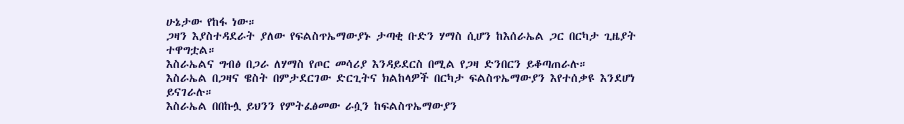ሁኔታው የከፋ ነው።
ጋዛን እያስተዳደራት ያለው የፍልስጥኤማውያኑ ታጣቂ ቡድን ሃማስ ሲሆን ከእሰራኤል ጋር በርካታ ጊዜያት ተዋግቷል።
እስራኤልና ግብፅ በጋራ ለሃማስ የጦር መሳሪያ እንዳይደርስ በሚል የጋዛ ድንበርን ይቆጣጠራሉ።
እስራኤል በጋዛና ዌስት በምታደርገው ድርጊትና ክልከላዎች በርካታ ፍልስጥኤማውያን እየተሰቃዩ እንደሆነ ይናገራሉ።
እስራኤል በበኩሏ ይህንን የምትፈፅመው ራሷን ከፍልስጥኤማውያን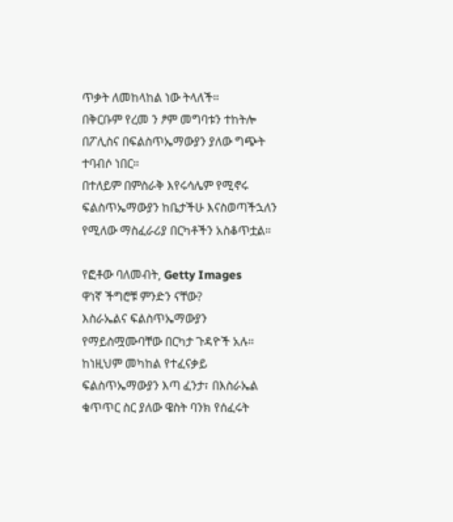ጥቃት ለመከላከል ነው ትላለች።
በቅርቡም የረመ ን ፆም መግባቱን ተከትሎ በፖሊስና በፍልስጥኤማውያን ያለው ግጭት ተባብሶ ነበር።
በተለይም በምስራቅ እየሩሳሌም የሚኖሩ ፍልስጥኤማውያን ከቤታችሁ እናስወጣችኋለን የሚለው ማስፈራሪያ በርካቶችን አስቆጥቷል።

የፎቶው ባለመብት, Getty Images
ዋነኛ ችግሮቹ ምንድን ናቸው?
እስራኤልና ፍልስጥኤማውያን የማይስሟሙባቸው በርካታ ጉዳዮች አሉ።
ከነዚህም መካከል የተፈናቃይ ፍልስጥኤማውያን እጣ ፈንታ፣ በእስራኤል ቁጥጥር ስር ያለው ዌስት ባንክ የሰፈሩት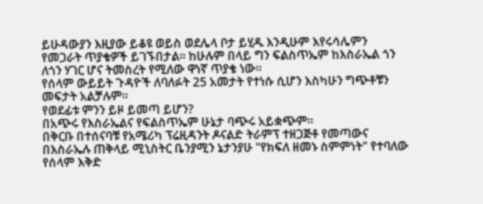ይሁዳውያን እዚያው ይቆዩ ወይስ ወደሌላ ቦታ ይሂዱ እንዲሁም እየሩሳሌምን የመጋራት ጥያቄዎች ይገኙበታል። ከሁሉም በላይ ግን ፍልስጥኤም ከእስራኤል ጎን ለጎን ሃገር ሆና ትመስረት የሚለው ዋነኛ ጥያቄ ነው።
የሰላም ውይይት ጉዳዮች ለባለፉት 25 አመታት የተነሱ ሲሆን እስካሁን ግጭቶቹን መፍታት አልቻሉም።
የወደፊቱ ምንን ይዞ ይመጣ ይሆን?
በአጭሩ የእስራኤልና የፍልስጥኤም ሁኔታ ባጭሩ አይቋጭም።
በቅርቡ በተሰናባቹ የአሜሪካ ፕሬዚዳንት ዶናልድ ትራምፕ ተዘጋጅቶ የመጣውና በእስራኤሉ ጠቅላይ ሚኒስትር ቤንያሚን ኔታንያሁ "የክፍለ ዘመኑ ስምምነት" የተባለው የሰላም እቅድ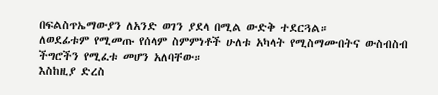በፍልስጥኤማውያን ለአንድ ወገን ያደላ በሚል ውድቅ ተደርጓል።
ለወደፊቱም የሚመጡ የሰላም ስምምነቶች ሁለቱ አካላት የሚስማሙበትና ውስብስብ ችግሮችን የሚፈቱ መሆን አለባቸው።
እስከዚያ ድረስ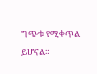ግጭቱ የሚቀጥል ይሆናል።